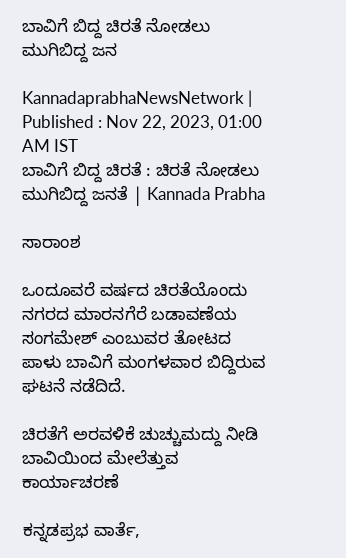ಬಾವಿಗೆ ಬಿದ್ದ ಚಿರತೆ ನೋಡಲು ಮುಗಿಬಿದ್ದ ಜನ

KannadaprabhaNewsNetwork |
Published : Nov 22, 2023, 01:00 AM IST
ಬಾವಿಗೆ ಬಿದ್ದ ಚಿರತೆ : ಚಿರತೆ ನೋಡಲು ಮುಗಿಬಿದ್ದ ಜನತೆ | Kannada Prabha

ಸಾರಾಂಶ

ಒಂದೂವರೆ ವರ್ಷದ ಚಿರತೆಯೊಂದು ನಗರದ ಮಾರನಗೆರೆ ಬಡಾವಣೆಯ ಸಂಗಮೇಶ್ ಎಂಬುವರ ತೋಟದ ಪಾಳು ಬಾವಿಗೆ ಮಂಗಳವಾರ ಬಿದ್ದಿರುವ ಘಟನೆ ನಡೆದಿದೆ.

ಚಿರತೆಗೆ ಅರವಳಿಕೆ ಚುಚ್ಚುಮದ್ದು ನೀಡಿ ಬಾವಿಯಿಂದ ಮೇಲೆತ್ತುವ ಕಾರ್ಯಾಚರಣೆ

ಕನ್ನಡಪ್ರಭ ವಾರ್ತೆ,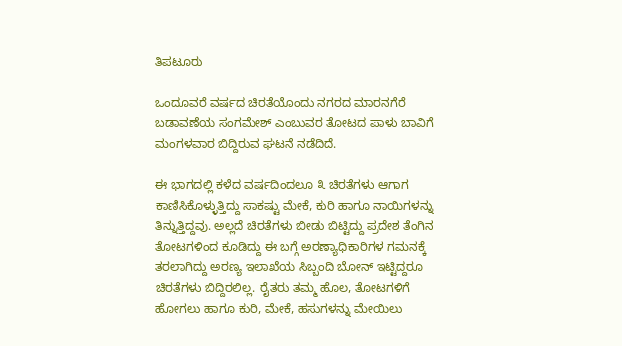ತಿಪಟೂರು

ಒಂದೂವರೆ ವರ್ಷದ ಚಿರತೆಯೊಂದು ನಗರದ ಮಾರನಗೆರೆ ಬಡಾವಣೆಯ ಸಂಗಮೇಶ್ ಎಂಬುವರ ತೋಟದ ಪಾಳು ಬಾವಿಗೆ ಮಂಗಳವಾರ ಬಿದ್ದಿರುವ ಘಟನೆ ನಡೆದಿದೆ.

ಈ ಭಾಗದಲ್ಲಿ ಕಳೆದ ವರ್ಷದಿಂದಲೂ ೩ ಚಿರತೆಗಳು ಆಗಾಗ ಕಾಣಿಸಿಕೊಳ್ಳುತ್ತಿದ್ದು ಸಾಕಷ್ಟು ಮೇಕೆ, ಕುರಿ ಹಾಗೂ ನಾಯಿಗಳನ್ನು ತಿನ್ನುತ್ತಿದ್ದವು. ಅಲ್ಲದೆ ಚಿರತೆಗಳು ಬೀಡು ಬಿಟ್ಟಿದ್ದು ಪ್ರದೇಶ ತೆಂಗಿನ ತೋಟಗಳಿಂದ ಕೂಡಿದ್ದು ಈ ಬಗ್ಗೆ ಅರಣ್ಯಾಧಿಕಾರಿಗಳ ಗಮನಕ್ಕೆ ತರಲಾಗಿದ್ದು ಅರಣ್ಯ ಇಲಾಖೆಯ ಸಿಬ್ಬಂದಿ ಬೋನ್ ಇಟ್ಟಿದ್ದರೂ ಚಿರತೆಗಳು ಬಿದ್ದಿರಲಿಲ್ಲ. ರೈತರು ತಮ್ಮ ಹೊಲ, ತೋಟಗಳಿಗೆ ಹೋಗಲು ಹಾಗೂ ಕುರಿ, ಮೇಕೆ, ಹಸುಗಳನ್ನು ಮೇಯಿಲು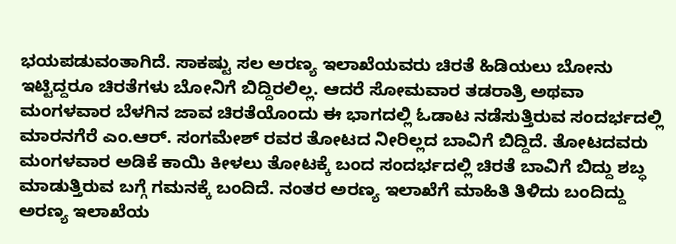ಭಯಪಡುವಂತಾಗಿದೆ. ಸಾಕಷ್ಟು ಸಲ ಅರಣ್ಯ ಇಲಾಖೆಯವರು ಚಿರತೆ ಹಿಡಿಯಲು ಬೋನು ಇಟ್ಟಿದ್ದರೂ ಚಿರತೆಗಳು ಬೋನಿಗೆ ಬಿದ್ದಿರಲಿಲ್ಲ. ಆದರೆ ಸೋಮವಾರ ತಡರಾತ್ರಿ ಅಥವಾ ಮಂಗಳವಾರ ಬೆಳಗಿನ ಜಾವ ಚಿರತೆಯೊಂದು ಈ ಭಾಗದಲ್ಲಿ ಓಡಾಟ ನಡೆಸುತ್ತಿರುವ ಸಂದರ್ಭದಲ್ಲಿ ಮಾರನಗೆರೆ ಎಂ.ಆರ್. ಸಂಗಮೇಶ್ ರವರ ತೋಟದ ನೀರಿಲ್ಲದ ಬಾವಿಗೆ ಬಿದ್ದಿದೆ. ತೋಟದವರು ಮಂಗಳವಾರ ಅಡಿಕೆ ಕಾಯಿ ಕೀಳಲು ತೋಟಕ್ಕೆ ಬಂದ ಸಂದರ್ಭದಲ್ಲಿ ಚಿರತೆ ಬಾವಿಗೆ ಬಿದ್ದು ಶಬ್ಧ ಮಾಡುತ್ತಿರುವ ಬಗ್ಗೆ ಗಮನಕ್ಕೆ ಬಂದಿದೆ. ನಂತರ ಅರಣ್ಯ ಇಲಾಖೆಗೆ ಮಾಹಿತಿ ತಿಳಿದು ಬಂದಿದ್ದು ಅರಣ್ಯ ಇಲಾಖೆಯ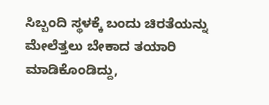ಸಿಬ್ಬಂದಿ ಸ್ಥಳಕ್ಕೆ ಬಂದು ಚಿರತೆಯನ್ನು ಮೇಲೆತ್ತಲು ಬೇಕಾದ ತಯಾರಿ ಮಾಡಿಕೊಂಡಿದ್ದು,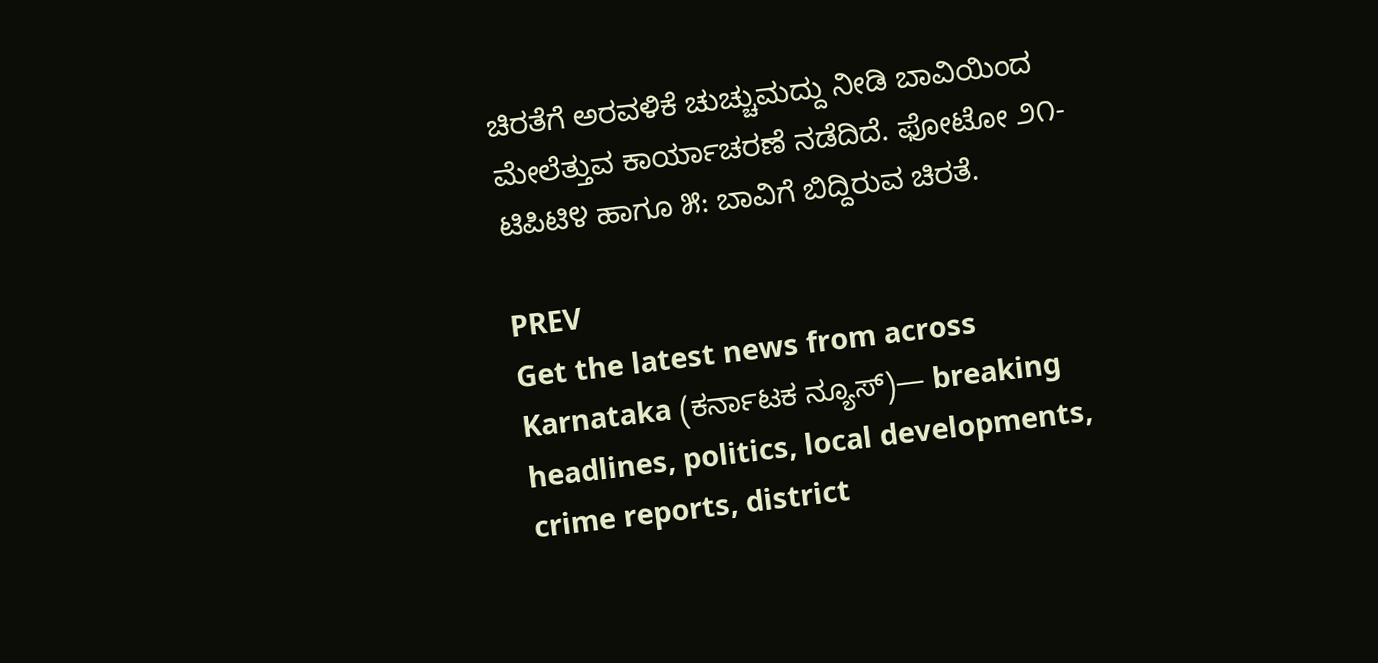ಚಿರತೆಗೆ ಅರವಳಿಕೆ ಚುಚ್ಚುಮದ್ದು ನೀಡಿ ಬಾವಿಯಿಂದ ಮೇಲೆತ್ತುವ ಕಾರ್ಯಾಚರಣೆ ನಡೆದಿದೆ. ಫೋಟೋ ೨೧-ಟಿಪಿಟಿ೪ ಹಾಗೂ ೫: ಬಾವಿಗೆ ಬಿದ್ದಿರುವ ಚಿರತೆ.

PREV
Get the latest news from across Karnataka (ಕರ್ನಾಟಕ ನ್ಯೂಸ್)— breaking headlines, politics, local developments, crime reports, district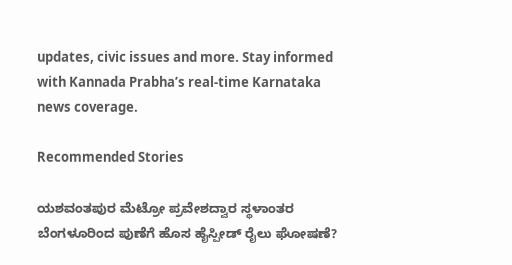updates, civic issues and more. Stay informed with Kannada Prabha’s real‑time Karnataka news coverage.

Recommended Stories

ಯಶವಂತಪುರ ಮೆಟ್ರೋ ಪ್ರವೇಶದ್ವಾರ ಸ್ಥಳಾಂತರ
ಬೆಂಗಳೂರಿಂದ ಪುಣೆಗೆ ಹೊಸ ಹೈಸ್ಪೀಡ್‌ ರೈಲು ಘೋಷಣೆ?